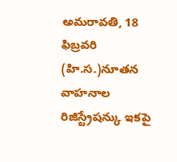అమరావతి, 18 ఫిబ్రవరి (హి.స.)నూతన వాహనాల రిజిస్ట్రేషన్కు ఇకపై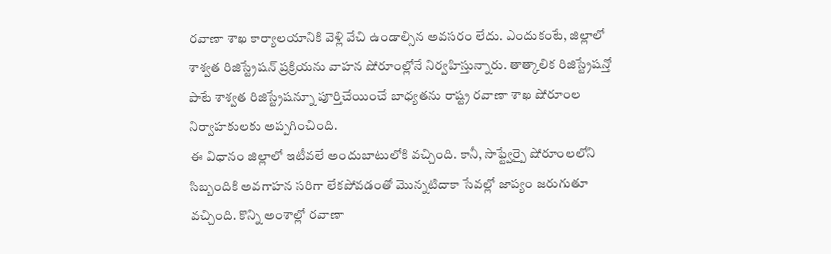రవాణా శాఖ కార్యాలయానికి వెళ్లి వేచి ఉండాల్సిన అవసరం లేదు. ఎందుకంటే, జిల్లాలో శాశ్వత రిజిస్ట్రేషన్ ప్రక్రియను వాహన షోరూంల్లోనే నిర్వహిస్తున్నారు. తాత్కాలిక రిజిస్ట్రేషన్తో పాటే శాశ్వత రిజిస్ట్రేషన్నూ పూర్తిచేయించే బాధ్యతను రాష్ట్ర రవాణా శాఖ షోరూంల నిర్వాహకులకు అప్పగించింది.
ఈ విధానం జిల్లాలో ఇటీవలే అందుబాటులోకి వచ్చింది. కానీ, సాఫ్ట్వేర్పై షోరూంలలోని సిబ్బందికి అవగాహన సరిగా లేకపోవడంతో మొన్నటిదాకా సేవల్లో జాప్యం జరుగుతూ వచ్చింది. కొన్ని అంశాల్లో రవాణా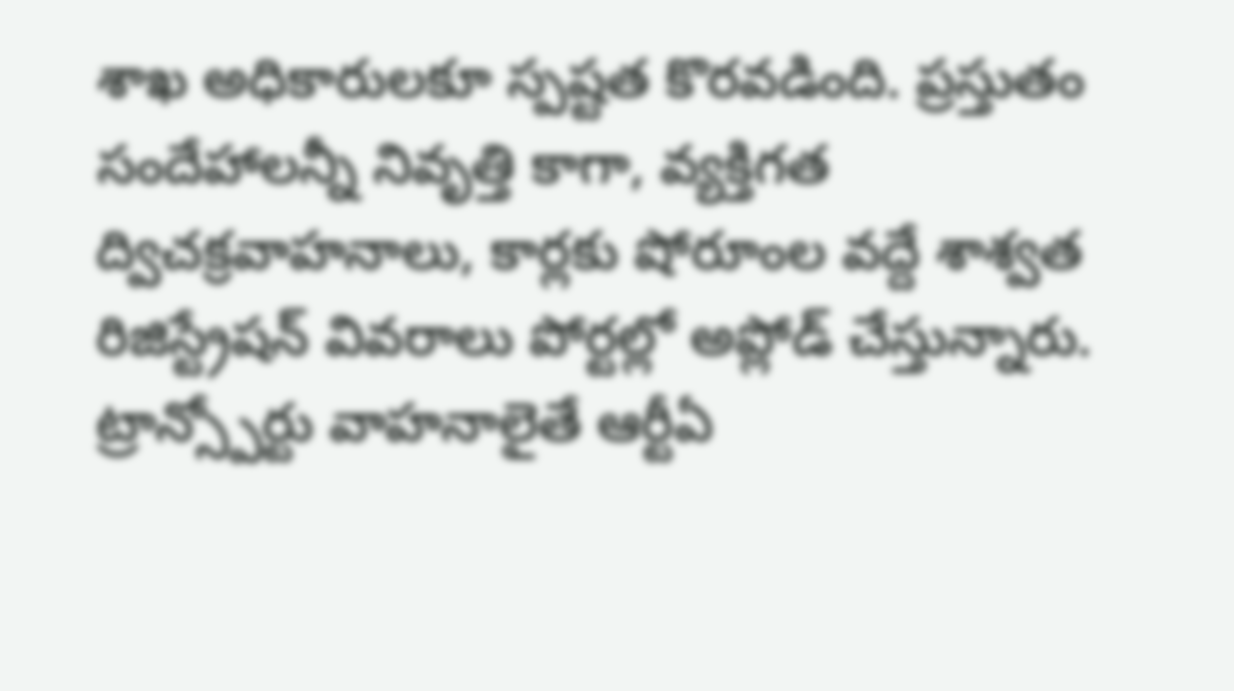శాఖ అధికారులకూ స్పష్టత కొరవడింది. ప్రస్తుతం సందేహాలన్నీ నివృత్తి కాగా, వ్యక్తిగత ద్విచక్రవాహనాలు, కార్లకు షోరూంల వద్దే శాశ్వత రిజిస్ట్రేషన్ వివరాలు పోర్టల్లో అప్లోడ్ చేస్తున్నారు. ట్రాన్స్పోర్టు వాహనాలైతే ఆర్టీఏ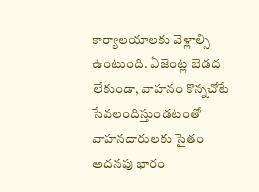కార్యాలయాలకు వెళ్లాల్సి ఉంటుంది. ఏజెంట్ల బెడద లేకుండా, వాహనం కొన్నచోటే సేవలందిస్తుండటంతో వాహనదారులకు సైతం అదనపు భారం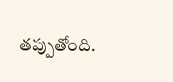తప్పుతోంది.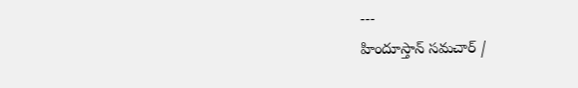---
హిందూస్తాన్ సమచార్ /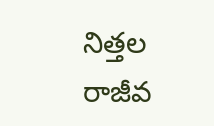నిత్తల రాజీవ